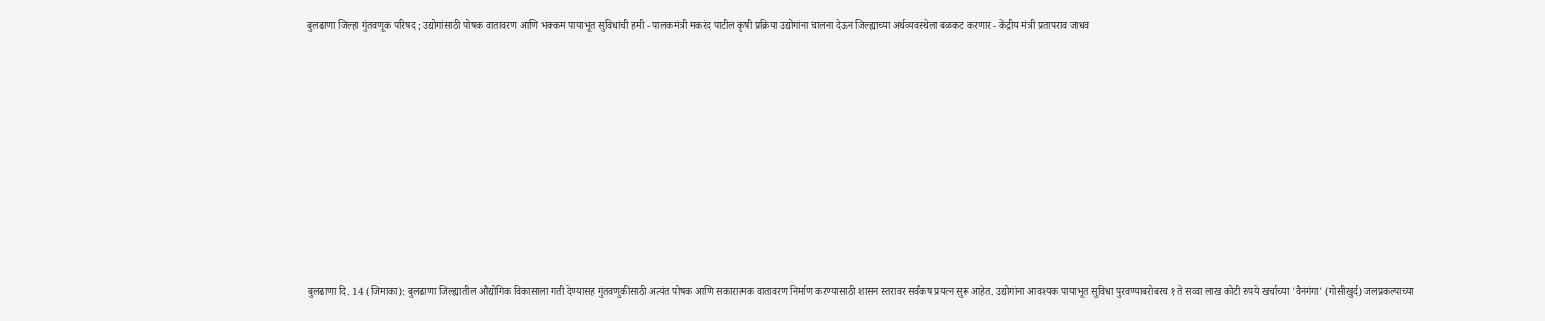बुलढाणा जिल्हा गुंतवणूक परिषद ; उद्योगांसाठी पोषक वातावरण आणि भक्कम पायाभूत सुविधांची हमी - पालकमंत्री मकरंद पाटील कृषी प्रक्रिया उद्योगांना चालना देऊन जिल्ह्याच्या अर्थव्यवस्थेला बळकट करणार - केंद्रीय मंत्री प्रतापराव जाधव













बुलढाणा दि. 14 (जिमाका): बुलढाणा जिल्ह्यातील औद्योगिक विकासाला गती देण्यासह गुंतवणुकीसाठी अत्यंत पोषक आणि सकारात्मक वातावरण निर्माण करण्यासाठी शासन स्तरावर सर्वंकष प्रयत्न सुरू आहेत. उद्योगांना आवश्यक पायाभूत सुविधा पुरवण्याबरोबरच १ ते सव्वा लाख कोटी रुपये खर्चाच्या 'वैनगंगा' (गोसीखुर्द) जलप्रकल्पाच्या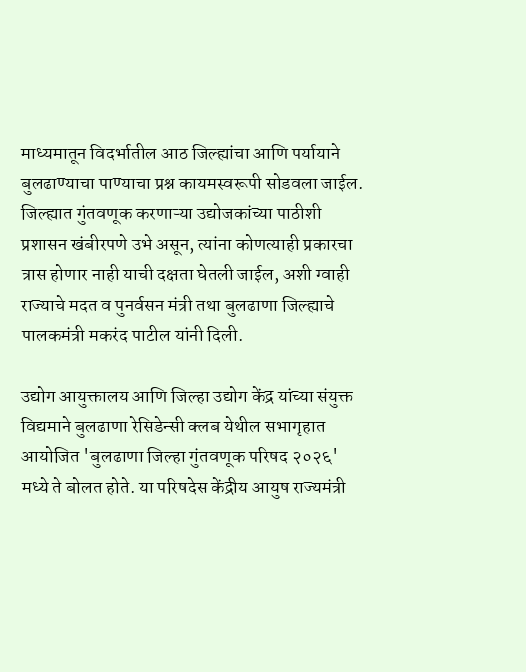माध्यमातून विदर्भातील आठ जिल्ह्यांचा आणि पर्यायाने बुलढाण्याचा पाण्याचा प्रश्न कायमस्वरूपी सोडवला जाईल. जिल्ह्यात गुंतवणूक करणाऱ्या उद्योजकांच्या पाठीशी प्रशासन खंबीरपणे उभे असून, त्यांना कोणत्याही प्रकारचा त्रास होणार नाही याची दक्षता घेतली जाईल, अशी ग्वाही राज्याचे मदत व पुनर्वसन मंत्री तथा बुलढाणा जिल्ह्याचे पालकमंत्री मकरंद पाटील यांनी दिली.

उद्योग आयुक्तालय आणि जिल्हा उद्योग केंद्र यांच्या संयुक्त विद्यमाने बुलढाणा रेसिडेन्सी क्लब येथील सभागृहात आयोजित 'बुलढाणा जिल्हा गुंतवणूक परिषद २०२६' मध्ये ते बोलत होते. या परिषदेस केंद्रीय आयुष राज्यमंत्री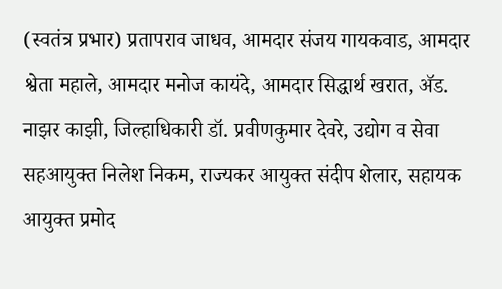(स्वतंत्र प्रभार) प्रतापराव जाधव, आमदार संजय गायकवाड, आमदार श्वेता महाले, आमदार मनोज कायंदे, आमदार सिद्धार्थ खरात, ॲड. नाझर काझी, जिल्हाधिकारी डॉ. प्रवीणकुमार देवरे, उद्योग व सेवा सहआयुक्त निलेश निकम, राज्यकर आयुक्त संदीप शेलार, सहायक आयुक्त प्रमोद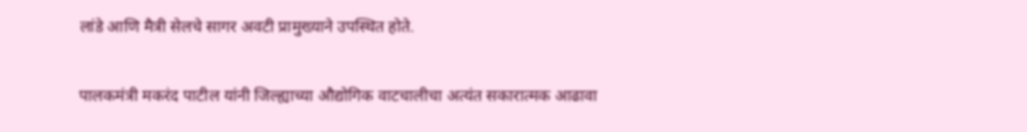लांडे आणि मैत्री सेलचे सागर अवटी प्रामुख्याने उपस्थित होते.

पालकमंत्री मकरंद पाटील यांनी जिल्ह्याच्या औद्योगिक वाटचालीचा अत्यंत सकारात्मक आढावा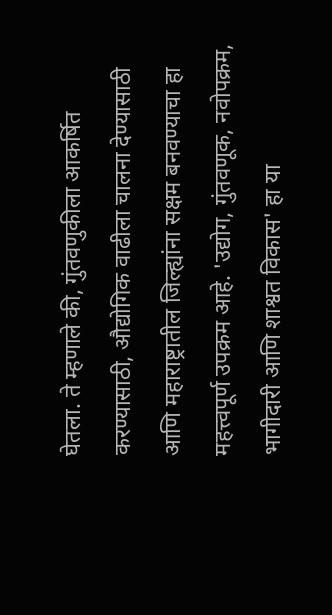घेतला. ते म्हणाले की, गुंतवणुकीला आकर्षित करण्यासाठी, औद्योगिक वाढीला चालना देण्यासाठी आणि महाराष्ट्रातील जिल्ह्यांना सक्षम बनवण्याचा हा महत्त्वपूर्ण उपक्रम आहे. 'उद्योग, गुंतवणूक, नवोपक्रम, भागीदारी आणि शाश्वत विकास' हा या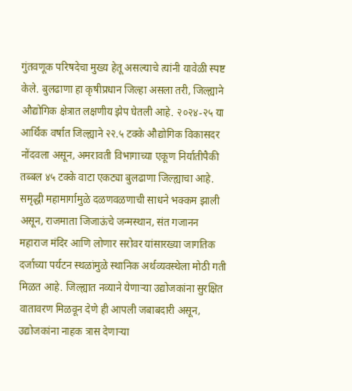गुंतवणूक परिषदेचा मुख्य हेतू असल्याचे त्यांनी यावेळी स्पष्ट केले. बुलढाणा हा कृषीप्रधान जिल्हा असला तरी, जिल्ह्याने औद्योगिक क्षेत्रात लक्षणीय झेप घेतली आहे. २०२४-२५ या आर्थिक वर्षात जिल्ह्याने २२.५ टक्के औद्योगिक विकासदर नोंदवला असून, अमरावती विभागाच्या एकूण निर्यातीपैकी तब्बल ४५ टक्के वाटा एकट्या बुलढाणा जिल्ह्याचा आहे. समृद्धी महामार्गामुळे दळणवळणाची साधने भक्कम झाली असून, राजमाता जिजाऊंचे जन्मस्थान, संत गजानन महाराज मंदिर आणि लोणार सरोवर यांसारख्या जागतिक दर्जाच्या पर्यटन स्थळांमुळे स्थानिक अर्थव्यवस्थेला मोठी गती मिळत आहे. जिल्ह्यात नव्याने येणाऱ्या उद्योजकांना सुरक्षित वातावरण मिळवून देणे ही आपली जबाबदारी असून, उद्योजकांना नाहक त्रास देणाऱ्या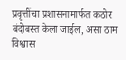प्रवृत्तींचा प्रशासनामार्फत कठोर बंदोबस्त केला जाईल, असा ठाम विश्वास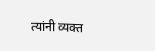त्यांनी व्यक्त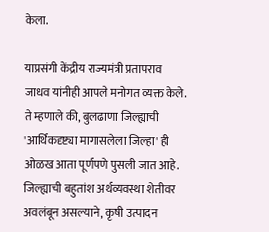केला.

याप्रसंगी केंद्रीय राज्यमंत्री प्रतापराव जाधव यांनीही आपले मनोगत व्यक्त केले. ते म्हणाले की, बुलढाणा जिल्ह्याची 'आर्थिकदृष्ट्या मागासलेला जिल्हा' ही ओळख आता पूर्णपणे पुसली जात आहे. जिल्ह्याची बहुतांश अर्थव्यवस्था शेतीवर अवलंबून असल्याने, कृषी उत्पादन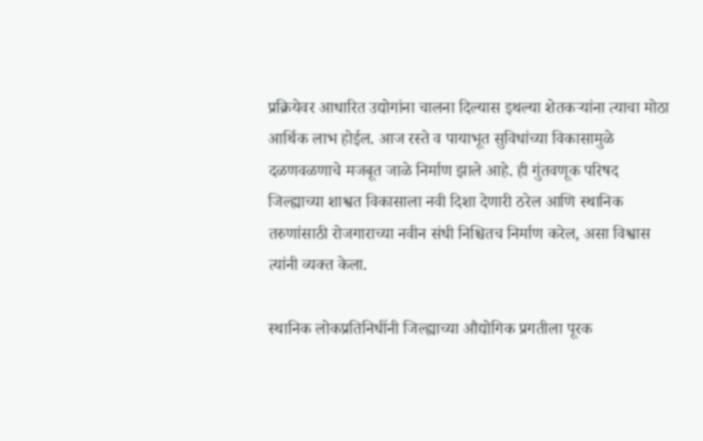प्रक्रियेवर आधारित उद्योगांना चालना दिल्यास इथल्या शेतकऱ्यांना त्याचा मोठा आर्थिक लाभ होईल. आज रस्ते व पायाभूत सुविधांच्या विकासामुळे दळणवळणाचे मजबूत जाळे निर्माण झाले आहे. ही गुंतवणूक परिषद जिल्ह्याच्या शाश्वत विकासाला नवी दिशा देणारी ठरेल आणि स्थानिक तरुणांसाठी रोजगाराच्या नवीन संधी निश्चितच निर्माण करेल, असा विश्वास त्यांनी व्यक्त केला.

स्थानिक लोकप्रतिनिधींनी जिल्ह्याच्या औद्योगिक प्रगतीला पूरक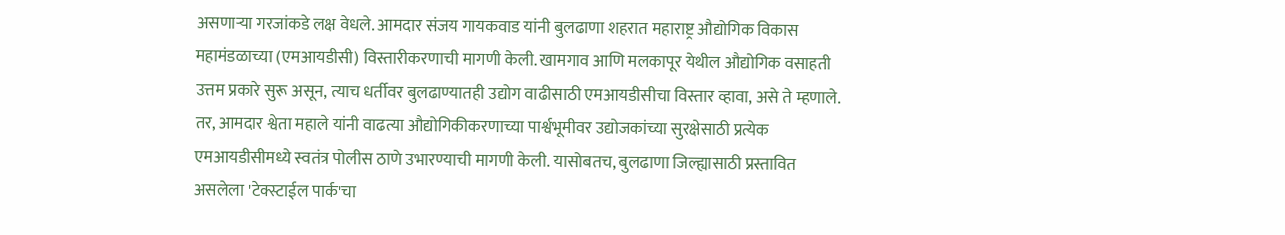असणाऱ्या गरजांकडे लक्ष वेधले. आमदार संजय गायकवाड यांनी बुलढाणा शहरात महाराष्ट्र औद्योगिक विकास महामंडळाच्या (एमआयडीसी) विस्तारीकरणाची मागणी केली. खामगाव आणि मलकापूर येथील औद्योगिक वसाहती उत्तम प्रकारे सुरू असून, त्याच धर्तीवर बुलढाण्यातही उद्योग वाढीसाठी एमआयडीसीचा विस्तार व्हावा, असे ते म्हणाले. तर, आमदार श्वेता महाले यांनी वाढत्या औद्योगिकीकरणाच्या पार्श्वभूमीवर उद्योजकांच्या सुरक्षेसाठी प्रत्येक एमआयडीसीमध्ये स्वतंत्र पोलीस ठाणे उभारण्याची मागणी केली. यासोबतच, बुलढाणा जिल्ह्यासाठी प्रस्तावित असलेला 'टेक्स्टाईल पार्क'चा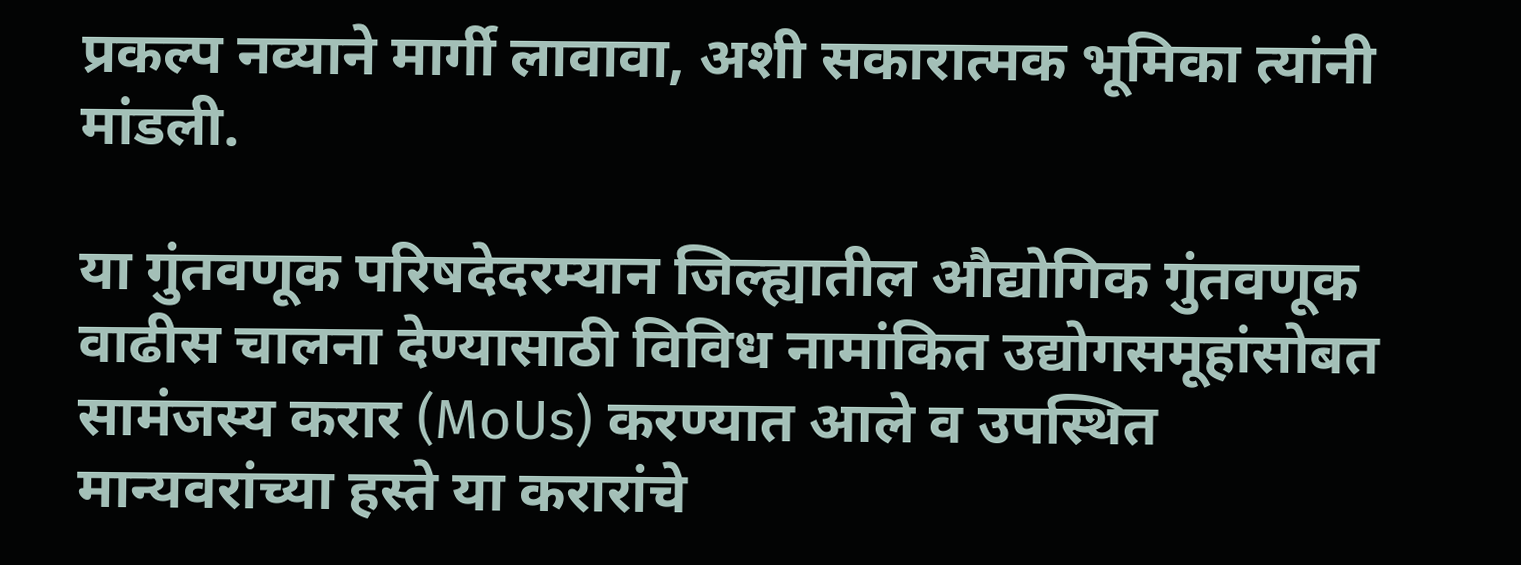प्रकल्प नव्याने मार्गी लावावा, अशी सकारात्मक भूमिका त्यांनी मांडली.

या गुंतवणूक परिषदेदरम्यान जिल्ह्यातील औद्योगिक गुंतवणूक वाढीस चालना देण्यासाठी विविध नामांकित उद्योगसमूहांसोबत सामंजस्य करार (MoUs) करण्यात आले व उपस्थित मान्यवरांच्या हस्ते या करारांचे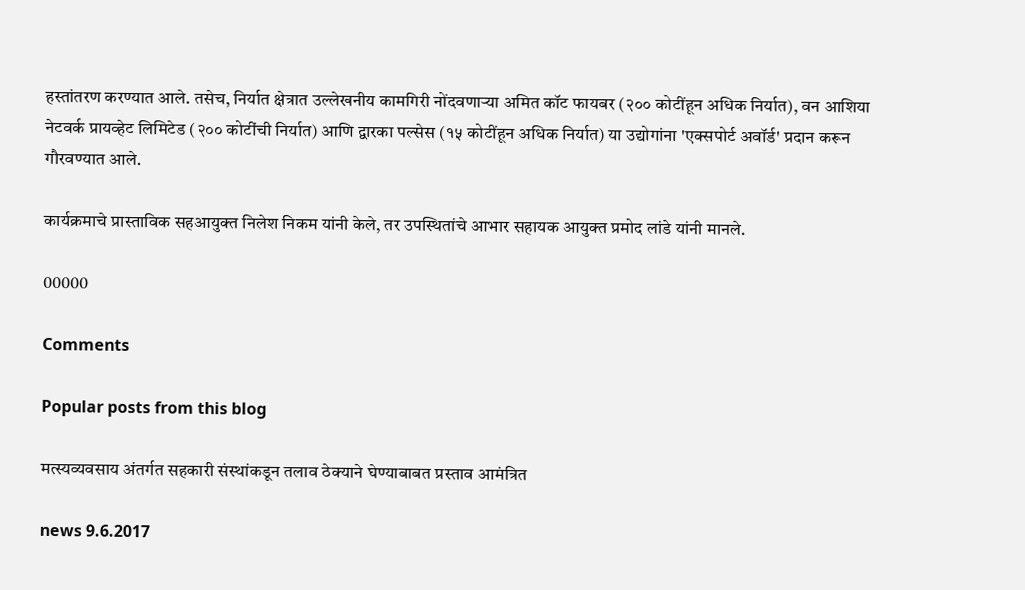हस्तांतरण करण्यात आले. तसेच, निर्यात क्षेत्रात उल्लेखनीय कामगिरी नोंदवणाऱ्या अमित कॉट फायबर (२०० कोटींहून अधिक निर्यात), वन आशिया नेटवर्क प्रायव्हेट लिमिटेड (२०० कोटींची निर्यात) आणि द्वारका पल्सेस (१५ कोटींहून अधिक निर्यात) या उद्योगांना 'एक्सपोर्ट अवॉर्ड' प्रदान करून गौरवण्यात आले.

कार्यक्रमाचे प्रास्ताविक सहआयुक्त निलेश निकम यांनी केले, तर उपस्थितांचे आभार सहायक आयुक्त प्रमोद लांडे यांनी मानले.

00000

Comments

Popular posts from this blog

मत्स्यव्यवसाय अंतर्गत सहकारी संस्थांकडून तलाव ठेक्याने घेण्याबाबत प्रस्ताव आमंत्रित

news 9.6.2017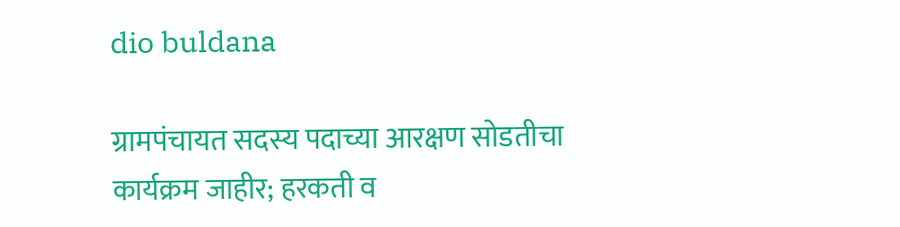dio buldana

ग्रामपंचायत सदस्य पदाच्या आरक्षण सोडतीचा कार्यक्रम जाहीर; हरकती व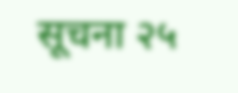सूचना २५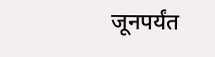जूनपर्यंत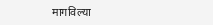मागविल्या